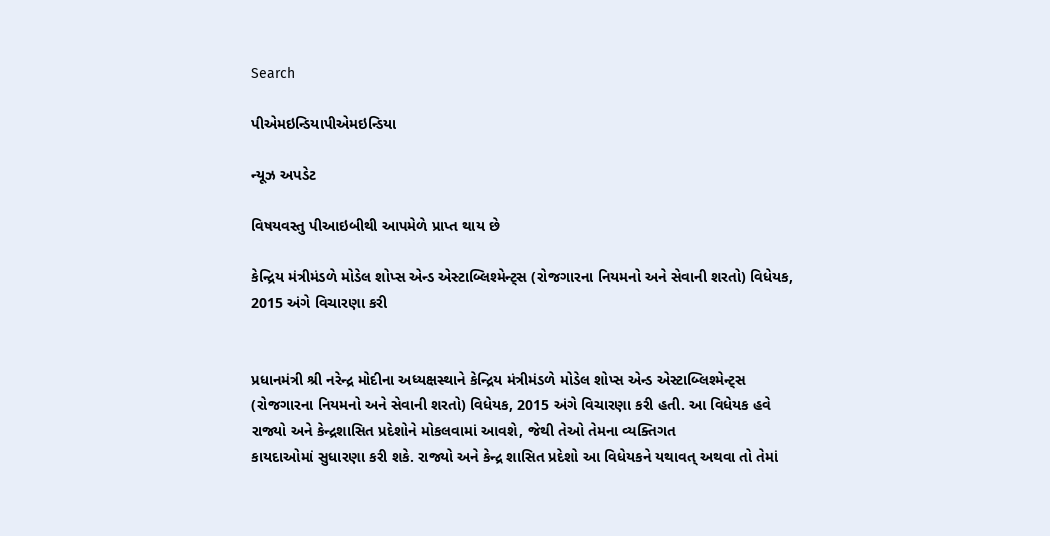Search

પીએમઇન્ડિયાપીએમઇન્ડિયા

ન્યૂઝ અપડેટ

વિષયવસ્તુ પીઆઇબીથી આપમેળે પ્રાપ્ત થાય છે

કેન્દ્રિય મંત્રીમંડળે મોડેલ શોપ્સ એન્ડ એસ્ટાબ્લિશ્મેન્ટ્સ (રોજગારના નિયમનો અને સેવાની શરતો) વિધેયક, 2015 અંગે વિચારણા કરી


પ્રધાનમંત્રી શ્રી નરેન્દ્ર મોદીના અધ્યક્ષસ્થાને કેન્દ્રિય મંત્રીમંડળે મોડેલ શોપ્સ એન્ડ એસ્ટાબ્લિશ્મેન્ટ્સ (રોજગારના નિયમનો અને સેવાની શરતો) વિધેયક, 2015 અંગે વિચારણા કરી હતી. આ વિધેયક હવે રાજ્યો અને કેન્દ્રશાસિત પ્રદેશોને મોકલવામાં આવશે, જેથી તેઓ તેમના વ્યક્તિગત
કાયદાઓમાં સુધારણા કરી શકે. રાજ્યો અને કેન્દ્ર શાસિત પ્રદેશો આ વિધેયકને યથાવત્ અથવા તો તેમાં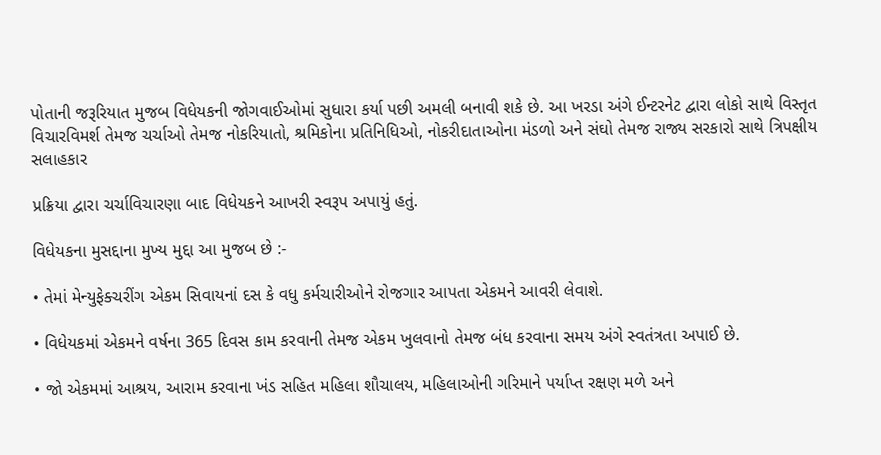પોતાની જરૂરિયાત મુજબ વિધેયકની જોગવાઈઓમાં સુધારા કર્યા પછી અમલી બનાવી શકે છે. આ ખરડા અંગે ઈન્ટરનેટ દ્વારા લોકો સાથે વિસ્તૃત વિચારવિમર્શ તેમજ ચર્ચાઓ તેમજ નોકરિયાતો, શ્રમિકોના પ્રતિનિધિઓ, નોકરીદાતાઓના મંડળો અને સંઘો તેમજ રાજ્ય સરકારો સાથે ત્રિપક્ષીય સલાહકાર

પ્રક્રિયા દ્વારા ચર્ચાવિચારણા બાદ વિધેયકને આખરી સ્વરૂપ અપાયું હતું.

વિધેયકના મુસદ્દાના મુખ્ય મુદ્દા આ મુજબ છે :-

• તેમાં મેન્યુફેક્ચરીંગ એકમ સિવાયનાં દસ કે વધુ કર્મચારીઓને રોજગાર આપતા એકમને આવરી લેવાશે.

• વિધેયકમાં એકમને વર્ષના 365 દિવસ કામ કરવાની તેમજ એકમ ખુલવાનો તેમજ બંધ કરવાના સમય અંગે સ્વતંત્રતા અપાઈ છે.

• જો એકમમાં આશ્રય, આરામ કરવાના ખંડ સહિત મહિલા શૌચાલય, મહિલાઓની ગરિમાને પર્યાપ્ત રક્ષણ મળે અને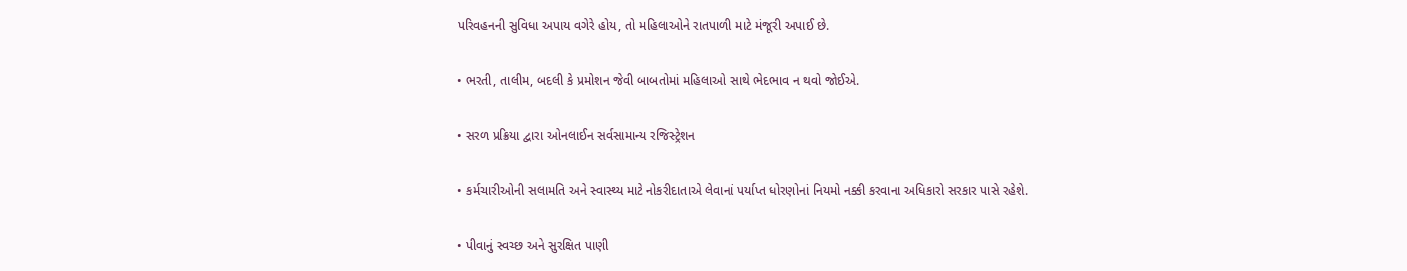પરિવહનની સુવિધા અપાય વગેરે હોય, તો મહિલાઓને રાતપાળી માટે મંજૂરી અપાઈ છે.

• ભરતી, તાલીમ, બદલી કે પ્રમોશન જેવી બાબતોમાં મહિલાઓ સાથે ભેદભાવ ન થવો જોઈએ.

• સરળ પ્રક્રિયા દ્વારા ઓનલાઈન સર્વસામાન્ય રજિસ્ટ્રેશન

• કર્મચારીઓની સલામતિ અને સ્વાસ્થ્ય માટે નોકરીદાતાએ લેવાનાં પર્યાપ્ત ધોરણોનાં નિયમો નક્કી કરવાના અધિકારો સરકાર પાસે રહેશે.

• પીવાનું સ્વચ્છ અને સુરક્ષિત પાણી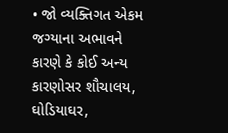• જો વ્યક્તિગત એકમ જગ્યાના અભાવને કારણે કે કોઈ અન્ય કારણોસર શૌચાલય, ઘોડિયાઘર,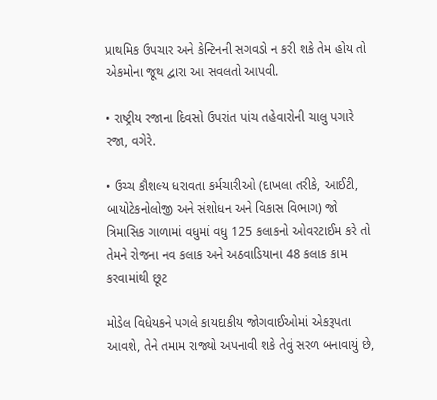પ્રાથમિક ઉપચાર અને કેન્ટિનની સગવડો ન કરી શકે તેમ હોય તો એકમોના જૂથ દ્વારા આ સવલતો આપવી.

• રાષ્ટ્રીય રજાના દિવસો ઉપરાંત પાંચ તહેવારોની ચાલુ પગારે રજા, વગેરે.

• ઉચ્ચ કૌશલ્ય ધરાવતા કર્મચારીઓ (દાખલા તરીકે, આઈટી, બાયોટેકનોલોજી અને સંશોધન અને વિકાસ વિભાગ) જો ત્રિમાસિક ગાળામાં વધુમાં વધુ 125 કલાકનો ઓવરટાઈમ કરે તો તેમને રોજના નવ કલાક અને અઠવાડિયાના 48 કલાક કામ કરવામાંથી છૂટ

મોડેલ વિધેયકને પગલે કાયદાકીય જોગવાઈઓમાં એકરૂપતા આવશે, તેને તમામ રાજ્યો અપનાવી શકે તેવું સરળ બનાવાયું છે,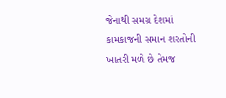જેનાથી સમગ્ર દેશમાં કામકાજની સમાન શરતોની ખાતરી મળે છે તેમજ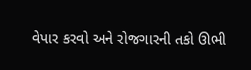વેપાર કરવો અને રોજગારની તકો ઊભી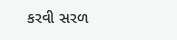કરવી સરળ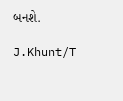બનશે.

J.Khunt/T